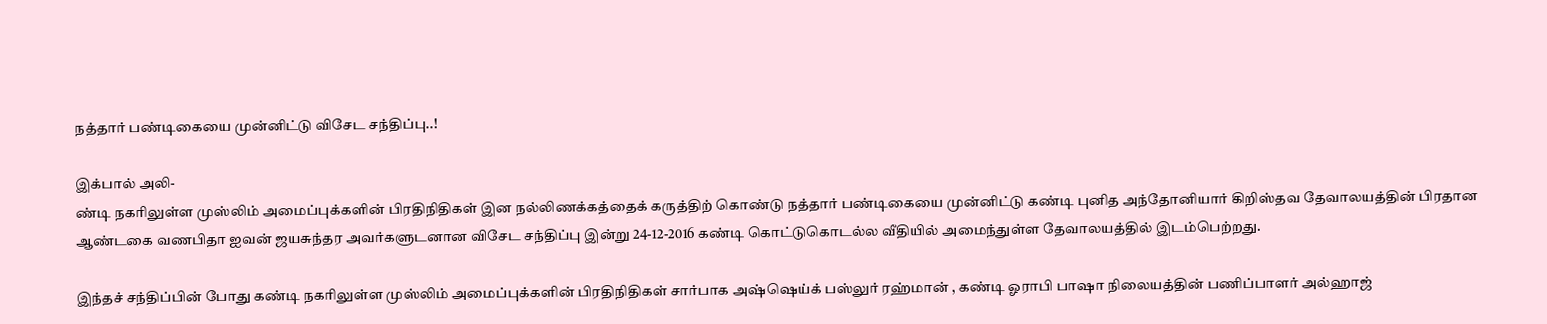நத்தார் பண்டிகையை முன்னிட்டு விசேட சந்திப்பு..!

இக்பால் அலி-
ண்டி நகரிலுள்ள முஸ்லிம் அமைப்புக்களின் பிரதிநிதிகள் இன நல்லிணக்கத்தைக் கருத்திற் கொண்டு நத்தார் பண்டிகையை முன்னிட்டு கண்டி புனித அந்தோனியார் கிறிஸ்தவ தேவாலயத்தின் பிரதான ஆண்டகை வணபிதா ஐவன் ஜயசுந்தர அவர்களுடனான விசேட சந்திப்பு இன்று 24-12-2016 கண்டி கொட்டுகொடல்ல வீதியில் அமைந்துள்ள தேவாலயத்தில் இடம்பெற்றது.

இந்தச் சந்திப்பின் போது கண்டி நகரிலுள்ள முஸ்லிம் அமைப்புக்களின் பிரதிநிதிகள் சார்பாக அஷ்ஷெய்க் பஸ்லுர் ரஹ்மான் , கண்டி ஓராபி பாஷா நிலையத்தின் பணிப்பாளர் அல்ஹாஜ்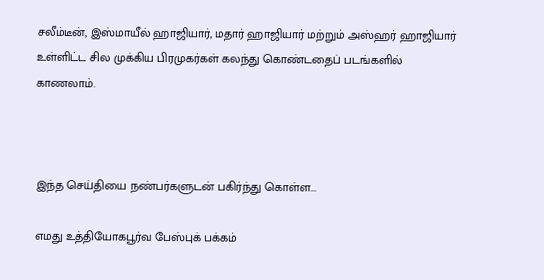சலீம்டீன், இஸ்மாயீல் ஹாஜியார், மதார் ஹாஜியார் மற்றும் அஸ்ஹர் ஹாஜியார் உள்ளிட்ட சில முக்கிய பிரமுகர்கள் கலந்து கொண்டதைப் படங்களில் காணலாம்.



இந்த செய்தியை நண்பர்களுடன் பகிர்ந்து கொள்ள...

எமது உத்தியோகபூர்வ பேஸ்புக் பக்கம்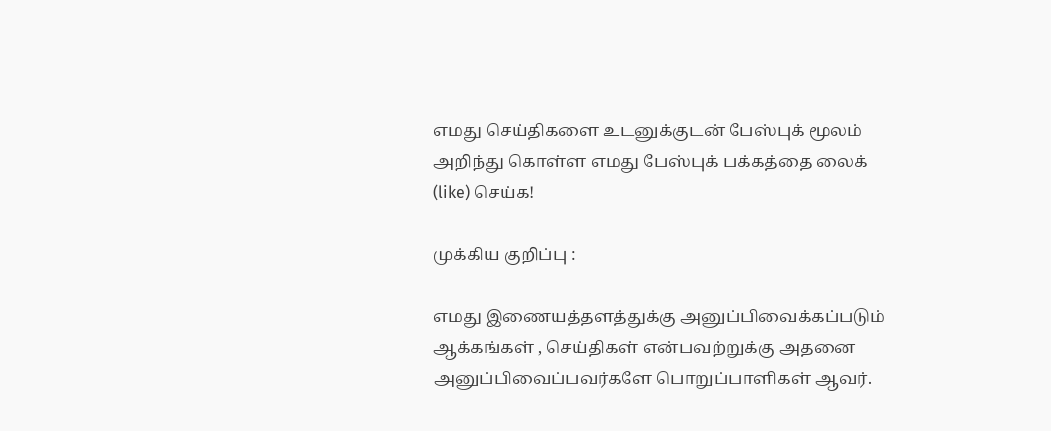எமது செய்திகளை உடனுக்குடன் பேஸ்புக் மூலம் அறிந்து கொள்ள எமது பேஸ்புக் பக்கத்தை லைக் (like) செய்க!

முக்கிய குறிப்பு :

எமது இணையத்தளத்துக்கு அனுப்பிவைக்கப்படும் ஆக்கங்கள் , செய்திகள் என்பவற்றுக்கு அதனை அனுப்பிவைப்பவர்களே பொறுப்பாளிகள் ஆவர்.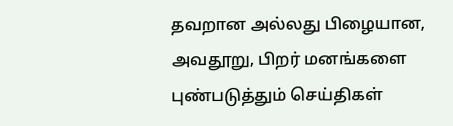தவறான அல்லது பிழையான, அவதூறு, பிறர் மனங்களை புண்படுத்தும் செய்திகள்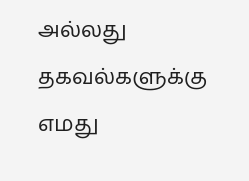அல்லது தகவல்களுக்கு எமது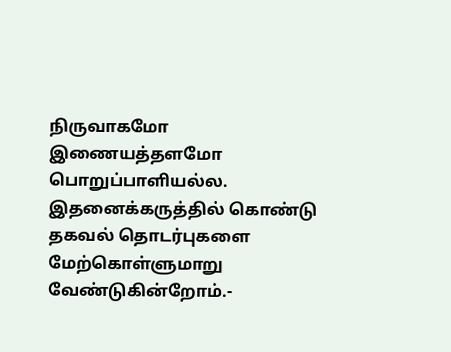நிருவாகமோ இணையத்தளமோ பொறுப்பாளியல்ல. இதனைக்கருத்தில் கொண்டு தகவல் தொடர்புகளை மேற்கொள்ளுமாறு வேண்டுகின்றோம்.-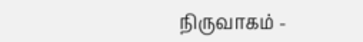நிருவாகம் -